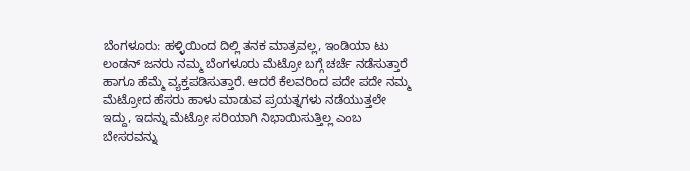ಬೆಂಗಳೂರು: ಹಳ್ಳಿಯಿಂದ ದಿಲ್ಲಿ ತನಕ ಮಾತ್ರವಲ್ಲ, ಇಂಡಿಯಾ ಟು ಲಂಡನ್ ಜನರು ನಮ್ಮ ಬೆಂಗಳೂರು ಮೆಟ್ರೋ ಬಗ್ಗೆ ಚರ್ಚೆ ನಡೆಸುತ್ತಾರೆ ಹಾಗೂ ಹೆಮ್ಮೆ ವ್ಯಕ್ತಪಡಿಸುತ್ತಾರೆ. ಆದರೆ ಕೆಲವರಿಂದ ಪದೇ ಪದೇ ನಮ್ಮ ಮೆಟ್ರೋದ ಹೆಸರು ಹಾಳು ಮಾಡುವ ಪ್ರಯತ್ನಗಳು ನಡೆಯುತ್ತಲೇ ಇದ್ದು, ಇದನ್ನು ಮೆಟ್ರೋ ಸರಿಯಾಗಿ ನಿಭಾಯಿಸುತ್ತಿಲ್ಲ ಎಂಬ ಬೇಸರವನ್ನು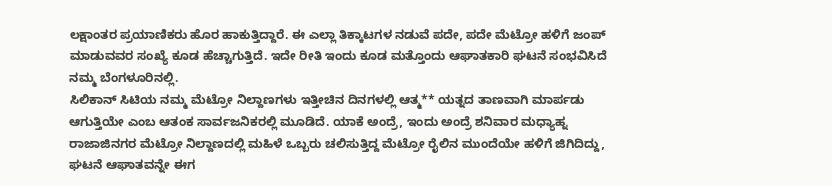ಲಕ್ಷಾಂತರ ಪ್ರಯಾಣಿಕರು ಹೊರ ಹಾಕುತ್ತಿದ್ದಾರೆ. ಈ ಎಲ್ಲಾ ತಿಕ್ಕಾಟಗಳ ನಡುವೆ ಪದೇ, ಪದೇ ಮೆಟ್ರೋ ಹಳಿಗೆ ಜಂಪ್ ಮಾಡುವವರ ಸಂಖ್ಯೆ ಕೂಡ ಹೆಚ್ಚಾಗುತ್ತಿದೆ. ಇದೇ ರೀತಿ ಇಂದು ಕೂಡ ಮತ್ತೊಂದು ಆಘಾತಕಾರಿ ಘಟನೆ ಸಂಭವಿಸಿದೆ ನಮ್ಮ ಬೆಂಗಳೂರಿನಲ್ಲಿ.
ಸಿಲಿಕಾನ್ ಸಿಟಿಯ ನಮ್ಮ ಮೆಟ್ರೋ ನಿಲ್ದಾಣಗಳು ಇತ್ತೀಚಿನ ದಿನಗಳಲ್ಲಿ ಆತ್ಮ** ಯತ್ನದ ತಾಣವಾಗಿ ಮಾರ್ಪಡು ಆಗುತ್ತಿಯೇ ಎಂಬ ಆತಂಕ ಸಾರ್ವಜನಿಕರಲ್ಲಿ ಮೂಡಿದೆ. ಯಾಕೆ ಅಂದ್ರೆ, ಇಂದು ಅಂದ್ರೆ ಶನಿವಾರ ಮಧ್ಯಾಹ್ನ ರಾಜಾಜಿನಗರ ಮೆಟ್ರೋ ನಿಲ್ದಾಣದಲ್ಲಿ ಮಹಿಳೆ ಒಬ್ಬರು ಚಲಿಸುತ್ತಿದ್ದ ಮೆಟ್ರೋ ರೈಲಿನ ಮುಂದೆಯೇ ಹಳಿಗೆ ಜಿಗಿದಿದ್ದು, ಘಟನೆ ಆಘಾತವನ್ನೇ ಈಗ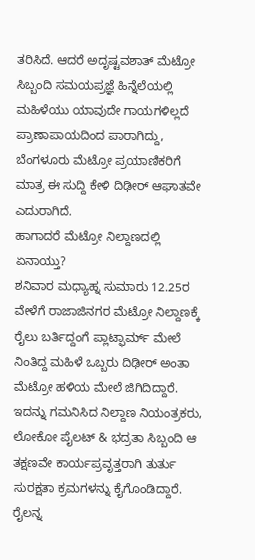ತರಿಸಿದೆ. ಆದರೆ ಅದೃಷ್ಟವಶಾತ್ ಮೆಟ್ರೋ ಸಿಬ್ಬಂದಿ ಸಮಯಪ್ರಜ್ಞೆ ಹಿನ್ನೆಲೆಯಲ್ಲಿ ಮಹಿಳೆಯು ಯಾವುದೇ ಗಾಯಗಳಿಲ್ಲದೆ ಪ್ರಾಣಾಪಾಯದಿಂದ ಪಾರಾಗಿದ್ದು, ಬೆಂಗಳೂರು ಮೆಟ್ರೋ ಪ್ರಯಾಣಿಕರಿಗೆ ಮಾತ್ರ ಈ ಸುದ್ದಿ ಕೇಳಿ ದಿಢೀರ್ ಆಘಾತವೇ ಎದುರಾಗಿದೆ.
ಹಾಗಾದರೆ ಮೆಟ್ರೋ ನಿಲ್ದಾಣದಲ್ಲಿ ಏನಾಯ್ತು?
ಶನಿವಾರ ಮಧ್ಯಾಹ್ನ ಸುಮಾರು 12.25ರ ವೇಳೆಗೆ ರಾಜಾಜಿನಗರ ಮೆಟ್ರೋ ನಿಲ್ದಾಣಕ್ಕೆ ರೈಲು ಬರ್ತಿದ್ದಂಗೆ ಪ್ಲಾಟ್ಫಾರ್ಮ್ ಮೇಲೆ ನಿಂತಿದ್ದ ಮಹಿಳೆ ಒಬ್ಬರು ದಿಢೀರ್ ಅಂತಾ ಮೆಟ್ರೋ ಹಳಿಯ ಮೇಲೆ ಜಿಗಿದಿದ್ದಾರೆ. ಇದನ್ನು ಗಮನಿಸಿದ ನಿಲ್ದಾಣ ನಿಯಂತ್ರಕರು, ಲೋಕೋ ಪೈಲಟ್ & ಭದ್ರತಾ ಸಿಬ್ಬಂದಿ ಆ ತಕ್ಷಣವೇ ಕಾರ್ಯಪ್ರವೃತ್ತರಾಗಿ ತುರ್ತು ಸುರಕ್ಷತಾ ಕ್ರಮಗಳನ್ನು ಕೈಗೊಂಡಿದ್ದಾರೆ. ರೈಲನ್ನ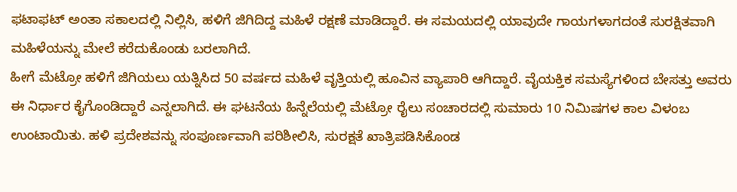ಫಟಾಫಟ್ ಅಂತಾ ಸಕಾಲದಲ್ಲಿ ನಿಲ್ಲಿಸಿ, ಹಳಿಗೆ ಜಿಗಿದಿದ್ದ ಮಹಿಳೆ ರಕ್ಷಣೆ ಮಾಡಿದ್ದಾರೆ. ಈ ಸಮಯದಲ್ಲಿ ಯಾವುದೇ ಗಾಯಗಳಾಗದಂತೆ ಸುರಕ್ಷಿತವಾಗಿ ಮಹಿಳೆಯನ್ನು ಮೇಲೆ ಕರೆದುಕೊಂಡು ಬರಲಾಗಿದೆ.
ಹೀಗೆ ಮೆಟ್ರೋ ಹಳಿಗೆ ಜಿಗಿಯಲು ಯತ್ನಿಸಿದ 50 ವರ್ಷದ ಮಹಿಳೆ ವೃತ್ತಿಯಲ್ಲಿ ಹೂವಿನ ವ್ಯಾಪಾರಿ ಆಗಿದ್ದಾರೆ. ವೈಯಕ್ತಿಕ ಸಮಸ್ಯೆಗಳಿಂದ ಬೇಸತ್ತು ಅವರು ಈ ನಿರ್ಧಾರ ಕೈಗೊಂಡಿದ್ದಾರೆ ಎನ್ನಲಾಗಿದೆ. ಈ ಘಟನೆಯ ಹಿನ್ನೆಲೆಯಲ್ಲಿ ಮೆಟ್ರೋ ರೈಲು ಸಂಚಾರದಲ್ಲಿ ಸುಮಾರು 10 ನಿಮಿಷಗಳ ಕಾಲ ವಿಳಂಬ ಉಂಟಾಯಿತು. ಹಳಿ ಪ್ರದೇಶವನ್ನು ಸಂಪೂರ್ಣವಾಗಿ ಪರಿಶೀಲಿಸಿ, ಸುರಕ್ಷತೆ ಖಾತ್ರಿಪಡಿಸಿಕೊಂಡ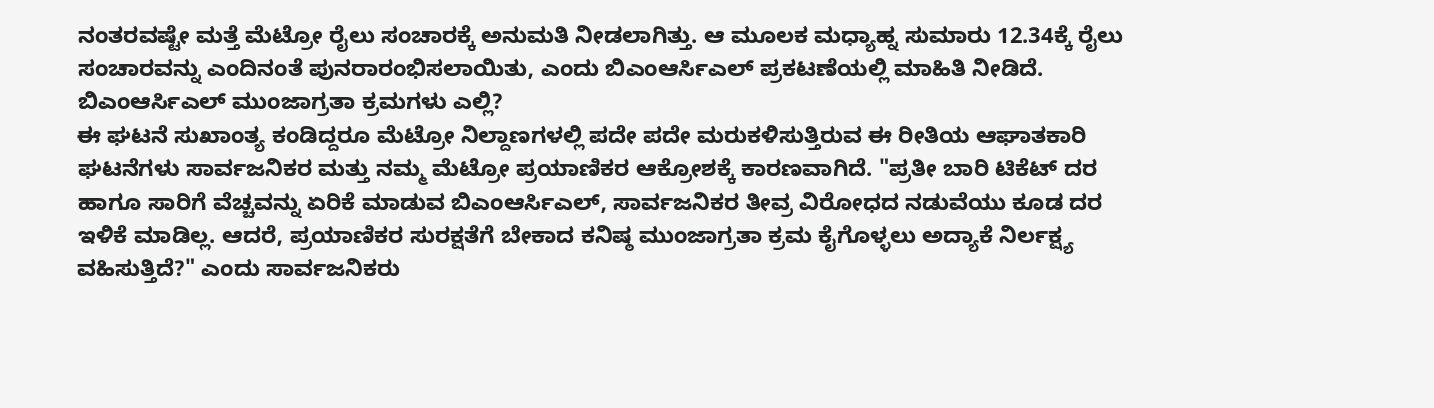ನಂತರವಷ್ಟೇ ಮತ್ತೆ ಮೆಟ್ರೋ ರೈಲು ಸಂಚಾರಕ್ಕೆ ಅನುಮತಿ ನೀಡಲಾಗಿತ್ತು. ಆ ಮೂಲಕ ಮಧ್ಯಾಹ್ನ ಸುಮಾರು 12.34ಕ್ಕೆ ರೈಲು ಸಂಚಾರವನ್ನು ಎಂದಿನಂತೆ ಪುನರಾರಂಭಿಸಲಾಯಿತು, ಎಂದು ಬಿಎಂಆರ್ಸಿಎಲ್ ಪ್ರಕಟಣೆಯಲ್ಲಿ ಮಾಹಿತಿ ನೀಡಿದೆ.
ಬಿಎಂಆರ್ಸಿಎಲ್ ಮುಂಜಾಗ್ರತಾ ಕ್ರಮಗಳು ಎಲ್ಲಿ?
ಈ ಘಟನೆ ಸುಖಾಂತ್ಯ ಕಂಡಿದ್ದರೂ ಮೆಟ್ರೋ ನಿಲ್ದಾಣಗಳಲ್ಲಿ ಪದೇ ಪದೇ ಮರುಕಳಿಸುತ್ತಿರುವ ಈ ರೀತಿಯ ಆಘಾತಕಾರಿ ಘಟನೆಗಳು ಸಾರ್ವಜನಿಕರ ಮತ್ತು ನಮ್ಮ ಮೆಟ್ರೋ ಪ್ರಯಾಣಿಕರ ಆಕ್ರೋಶಕ್ಕೆ ಕಾರಣವಾಗಿದೆ. "ಪ್ರತೀ ಬಾರಿ ಟಿಕೆಟ್ ದರ ಹಾಗೂ ಸಾರಿಗೆ ವೆಚ್ಚವನ್ನು ಏರಿಕೆ ಮಾಡುವ ಬಿಎಂಆರ್ಸಿಎಲ್, ಸಾರ್ವಜನಿಕರ ತೀವ್ರ ವಿರೋಧದ ನಡುವೆಯು ಕೂಡ ದರ ಇಳಿಕೆ ಮಾಡಿಲ್ಲ. ಆದರೆ, ಪ್ರಯಾಣಿಕರ ಸುರಕ್ಷತೆಗೆ ಬೇಕಾದ ಕನಿಷ್ಠ ಮುಂಜಾಗ್ರತಾ ಕ್ರಮ ಕೈಗೊಳ್ಳಲು ಅದ್ಯಾಕೆ ನಿರ್ಲಕ್ಷ್ಯ ವಹಿಸುತ್ತಿದೆ?" ಎಂದು ಸಾರ್ವಜನಿಕರು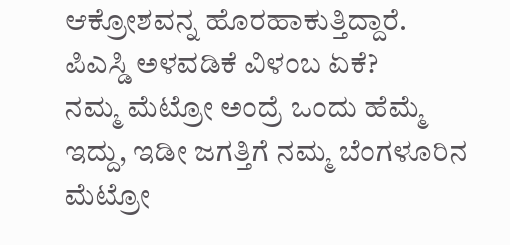ಆಕ್ರೋಶವನ್ನ ಹೊರಹಾಕುತ್ತಿದ್ದಾರೆ.
ಪಿಎಸ್ಡಿ ಅಳವಡಿಕೆ ವಿಳಂಬ ಏಕೆ?
ನಮ್ಮ ಮೆಟ್ರೋ ಅಂದ್ರೆ ಒಂದು ಹೆಮ್ಮೆ ಇದ್ದು, ಇಡೀ ಜಗತ್ತಿಗೆ ನಮ್ಮ ಬೆಂಗಳೂರಿನ ಮೆಟ್ರೋ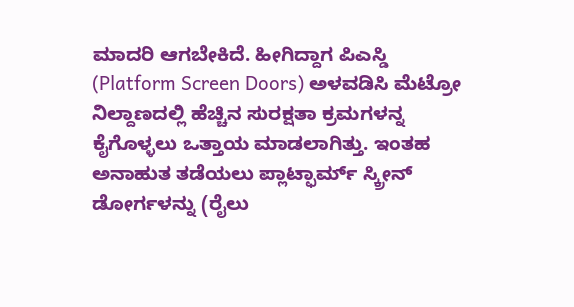ಮಾದರಿ ಆಗಬೇಕಿದೆ. ಹೀಗಿದ್ದಾಗ ಪಿಎಸ್ಡಿ (Platform Screen Doors) ಅಳವಡಿಸಿ ಮೆಟ್ರೋ ನಿಲ್ದಾಣದಲ್ಲಿ ಹೆಚ್ಚಿನ ಸುರಕ್ಷತಾ ಕ್ರಮಗಳನ್ನ ಕೈಗೊಳ್ಳಲು ಒತ್ತಾಯ ಮಾಡಲಾಗಿತ್ತು. ಇಂತಹ ಅನಾಹುತ ತಡೆಯಲು ಪ್ಲಾಟ್ಫಾರ್ಮ್ ಸ್ಕ್ರೀನ್ ಡೋರ್ಗಳನ್ನು (ರೈಲು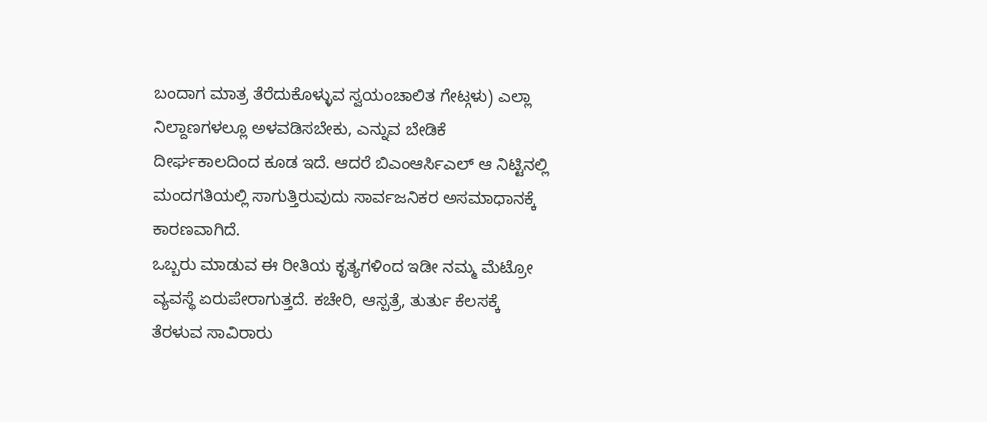ಬಂದಾಗ ಮಾತ್ರ ತೆರೆದುಕೊಳ್ಳುವ ಸ್ವಯಂಚಾಲಿತ ಗೇಟ್ಗಳು) ಎಲ್ಲಾ ನಿಲ್ದಾಣಗಳಲ್ಲೂ ಅಳವಡಿಸಬೇಕು, ಎನ್ನುವ ಬೇಡಿಕೆ ದೀರ್ಘಕಾಲದಿಂದ ಕೂಡ ಇದೆ. ಆದರೆ ಬಿಎಂಆರ್ಸಿಎಲ್ ಆ ನಿಟ್ಟಿನಲ್ಲಿ ಮಂದಗತಿಯಲ್ಲಿ ಸಾಗುತ್ತಿರುವುದು ಸಾರ್ವಜನಿಕರ ಅಸಮಾಧಾನಕ್ಕೆ ಕಾರಣವಾಗಿದೆ.
ಒಬ್ಬರು ಮಾಡುವ ಈ ರೀತಿಯ ಕೃತ್ಯಗಳಿಂದ ಇಡೀ ನಮ್ಮ ಮೆಟ್ರೋ ವ್ಯವಸ್ಥೆ ಏರುಪೇರಾಗುತ್ತದೆ. ಕಚೇರಿ, ಆಸ್ಪತ್ರೆ, ತುರ್ತು ಕೆಲಸಕ್ಕೆ ತೆರಳುವ ಸಾವಿರಾರು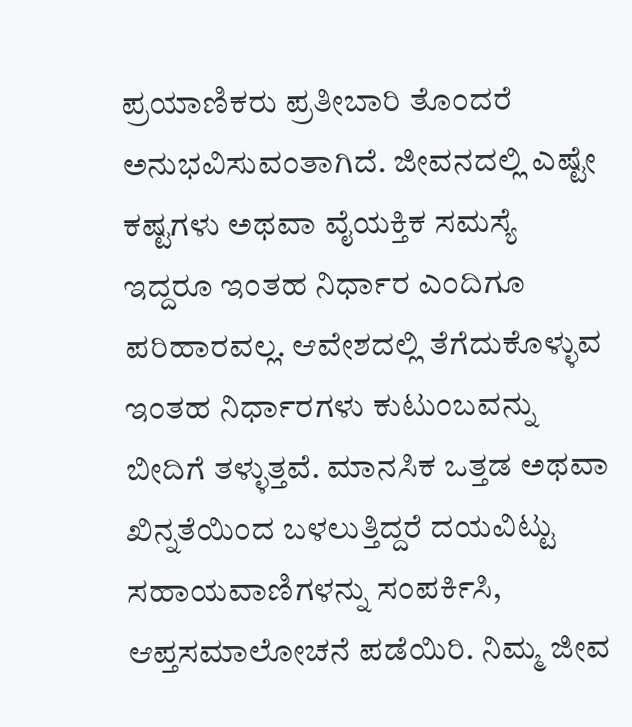ಪ್ರಯಾಣಿಕರು ಪ್ರತೀಬಾರಿ ತೊಂದರೆ ಅನುಭವಿಸುವಂತಾಗಿದೆ. ಜೀವನದಲ್ಲಿ ಎಷ್ಟೇ ಕಷ್ಟಗಳು ಅಥವಾ ವೈಯಕ್ತಿಕ ಸಮಸ್ಯೆ ಇದ್ದರೂ ಇಂತಹ ನಿರ್ಧಾರ ಎಂದಿಗೂ ಪರಿಹಾರವಲ್ಲ. ಆವೇಶದಲ್ಲಿ ತೆಗೆದುಕೊಳ್ಳುವ ಇಂತಹ ನಿರ್ಧಾರಗಳು ಕುಟುಂಬವನ್ನು ಬೀದಿಗೆ ತಳ್ಳುತ್ತವೆ. ಮಾನಸಿಕ ಒತ್ತಡ ಅಥವಾ ಖಿನ್ನತೆಯಿಂದ ಬಳಲುತ್ತಿದ್ದರೆ ದಯವಿಟ್ಟು ಸಹಾಯವಾಣಿಗಳನ್ನು ಸಂಪರ್ಕಿಸಿ, ಆಪ್ತಸಮಾಲೋಚನೆ ಪಡೆಯಿರಿ. ನಿಮ್ಮ ಜೀವ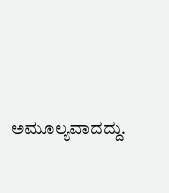ಅಮೂಲ್ಯವಾದದ್ದು.